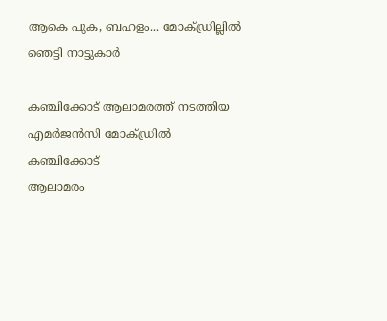ആകെ പുക, ബഹളം... മോക്ഡ്രില്ലിൽ ഞെട്ടി നാട്ടുകാർ

കഞ്ചിക്കോട് ആലാമരത്ത് നടത്തിയ എമർജൻസി മോക്ഡ്രിൽ
കഞ്ചിക്കോട്
ആലാമരം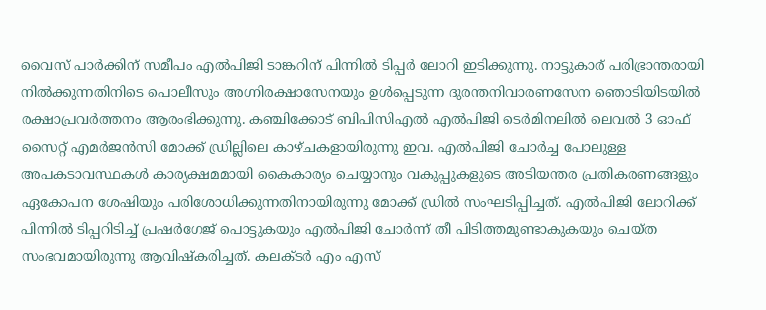വൈസ് പാർക്കിന് സമീപം എൽപിജി ടാങ്കറിന് പിന്നിൽ ടിപ്പർ ലോറി ഇടിക്കുന്നു. നാട്ടുകാര് പരിഭ്രാന്തരായി നിൽക്കുന്നതിനിടെ പൊലീസും അഗ്നിരക്ഷാസേനയും ഉൾപ്പെടുന്ന ദുരന്തനിവാരണസേന ഞൊടിയിടയിൽ രക്ഷാപ്രവർത്തനം ആരംഭിക്കുന്നു. കഞ്ചിക്കോട് ബിപിസിഎൽ എൽപിജി ടെർമിനലിൽ ലെവൽ 3 ഓഫ് സൈറ്റ് എമർജൻസി മോക്ക് ഡ്രില്ലിലെ കാഴ്ചകളായിരുന്നു ഇവ. എൽപിജി ചോർച്ച പോലുള്ള അപകടാവസ്ഥകൾ കാര്യക്ഷമമായി കൈകാര്യം ചെയ്യാനും വകുപ്പുകളുടെ അടിയന്തര പ്രതികരണങ്ങളും ഏകോപന ശേഷിയും പരിശോധിക്കുന്നതിനായിരുന്നു മോക്ക് ഡ്രിൽ സംഘടിപ്പിച്ചത്. എൽപിജി ലോറിക്ക് പിന്നിൽ ടിപ്പറിടിച്ച് പ്രഷർഗേജ് പൊട്ടുകയും എൽപിജി ചോർന്ന് തീ പിടിത്തമുണ്ടാകുകയും ചെയ്ത സംഭവമായിരുന്നു ആവിഷ്കരിച്ചത്. കലക്ടർ എം എസ്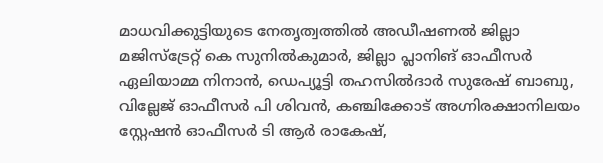മാധവിക്കുട്ടിയുടെ നേതൃത്വത്തിൽ അഡീഷണൽ ജില്ലാ മജിസ്ട്രേറ്റ് കെ സുനിൽകുമാർ, ജില്ലാ പ്ലാനിങ് ഓഫീസർ ഏലിയാമ്മ നിനാൻ, ഡെപ്യൂട്ടി തഹസിൽദാർ സുരേഷ് ബാബു, വില്ലേജ് ഓഫീസർ പി ശിവൻ, കഞ്ചിക്കോട് അഗ്നിരക്ഷാനിലയം സ്റ്റേഷൻ ഓഫീസർ ടി ആർ രാകേഷ്,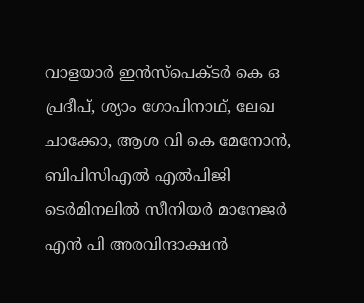വാളയാർ ഇൻസ്പെക്ടർ കെ ഒ പ്രദീപ്, ശ്യാം ഗോപിനാഥ്, ലേഖ ചാക്കോ, ആശ വി കെ മേനോൻ, ബിപിസിഎൽ എൽപിജി ടെർമിനലിൽ സീനിയർ മാനേജർ എൻ പി അരവിന്ദാക്ഷൻ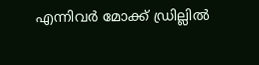എന്നിവർ മോക്ക് ഡ്രില്ലിൽ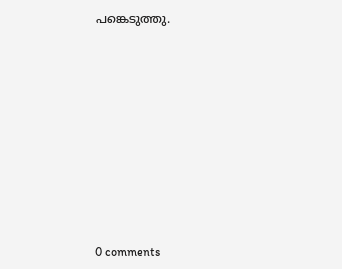പങ്കെടുത്തു.










0 comments